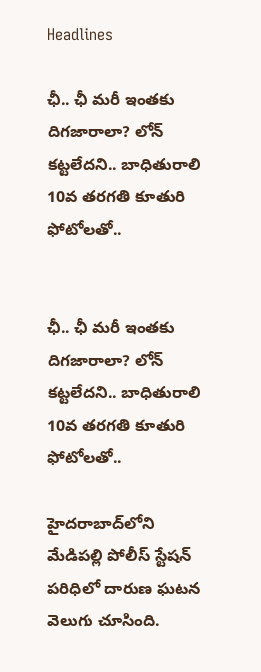Headlines

ఛీ.. ఛీ మరీ ఇంతకు దిగజారాలా? లోన్ కట్టలేదని.. బాధితురాలి 10వ తరగతి కూతురి ఫోటోలతో..


ఛీ.. ఛీ మరీ ఇంతకు దిగజారాలా? లోన్ కట్టలేదని.. బాధితురాలి 10వ తరగతి కూతురి ఫోటోలతో..

హైదరాబాద్‌లోని మేడిపల్లి పోలీస్ స్టేషన్ పరిధిలో దారుణ ఘటన వెలుగు చూసింది.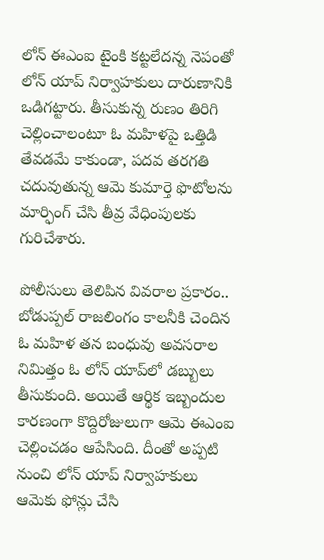లోన్ ఈఎంఐ టైంకి కట్టలేదన్న నెపంతో లోన్ యాప్ నిర్వాహకులు దారుణానికి ఒడిగట్టారు. తీసుకున్న రుణం తిరిగి చెల్లించాలంటూ ఓ మహిళపై ఒత్తిడి తేవడమే కాకుండా, పదవ తరగతి చదువుతున్న ఆమె కుమార్తె ఫొటోలను మార్ఫింగ్ చేసి తీవ్ర వేధింపులకు గురిచేశారు.

పోలీసులు తెలిపిన వివరాల ప్రకారం.. బోడుప్పల్ రాజలింగం కాలనీకి చెందిన ఓ మహిళ తన బంధువు అవసరాల నిమిత్తం ఓ లోన్ యాప్‌లో డబ్బులు తీసుకుంది. అయితే ఆర్థిక ఇబ్బందుల కారణంగా కొద్దిరోజులుగా ఆమె ఈఎంఐ చెల్లించడం ఆపేసింది. దీంతో అప్పటి నుంచి లోన్ యాప్ నిర్వాహకులు ఆమెకు ఫోన్లు చేసి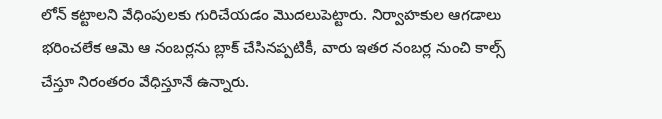లోన్ కట్టాలని వేధింపులకు గురిచేయడం మొదలుపెట్టారు. నిర్వాహకుల ఆగడాలు భరించలేక ఆమె ఆ నంబర్లను బ్లాక్ చేసినప్పటికీ, వారు ఇతర నంబర్ల నుంచి కాల్స్ చేస్తూ నిరంతరం వేధిస్తూనే ఉన్నారు.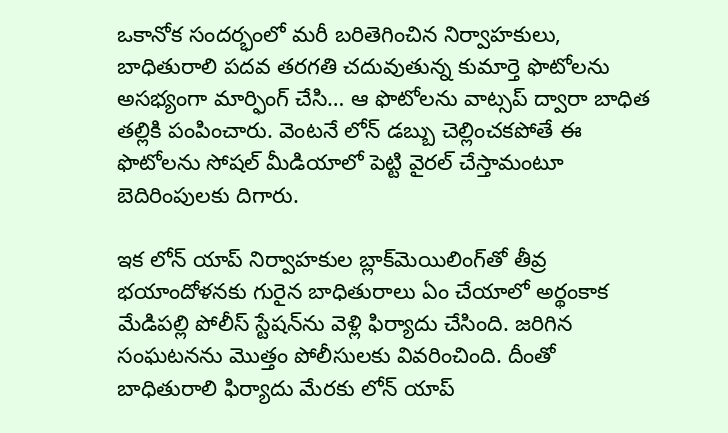ఒకానోక సందర్భంలో మరీ బరితెగించిన నిర్వాహకులు, బాధితురాలి పదవ తరగతి చదువుతున్న కుమార్తె ఫొటోలను అసభ్యంగా మార్ఫింగ్ చేసి… ఆ ఫొటోలను వాట్సప్ ద్వారా బాధిత తల్లికి పంపించారు. వెంటనే లోన్ డబ్బు చెల్లించకపోతే ఈ ఫొటోలను సోషల్ మీడియాలో పెట్టి వైరల్ చేస్తామంటూ బెదిరింపులకు దిగారు.

ఇక లోన్ యాప్ నిర్వాహకుల బ్లాక్‌మెయిలింగ్‌తో తీవ్ర భయాందోళనకు గురైన బాధితురాలు ఏం చేయాలో అర్థంకాక మేడిపల్లి పోలీస్ స్టేషన్‌ను వెళ్లి ఫిర్యాదు చేసింది. జరిగిన సంఘటనను మొత్తం పోలీసులకు వివరించింది. దీంతో బాధితురాలి ఫిర్యాదు మేరకు లోన్ యాప్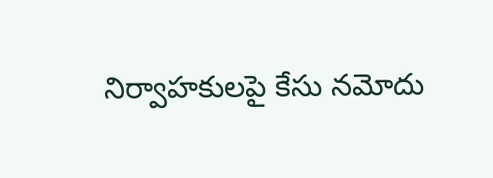నిర్వాహకులపై కేసు నమోదు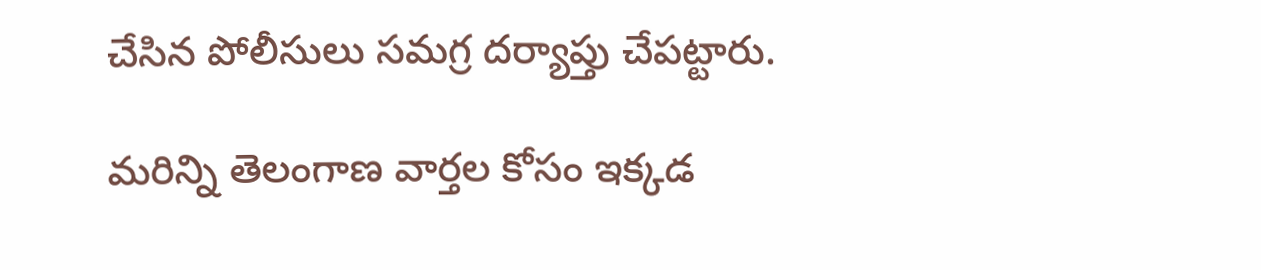చేసిన పోలీసులు సమగ్ర దర్యాప్తు చేపట్టారు.

మరిన్ని తెలంగాణ వార్తల కోసం ఇక్కడ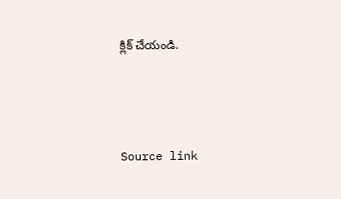క్లిక్ చేయండి.



Source link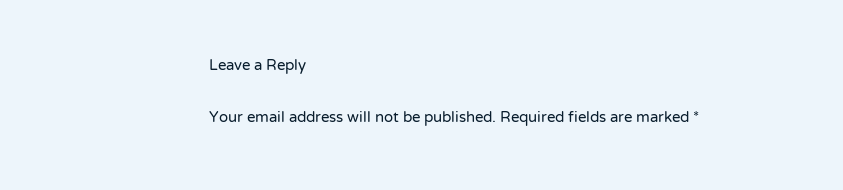Leave a Reply

Your email address will not be published. Required fields are marked *